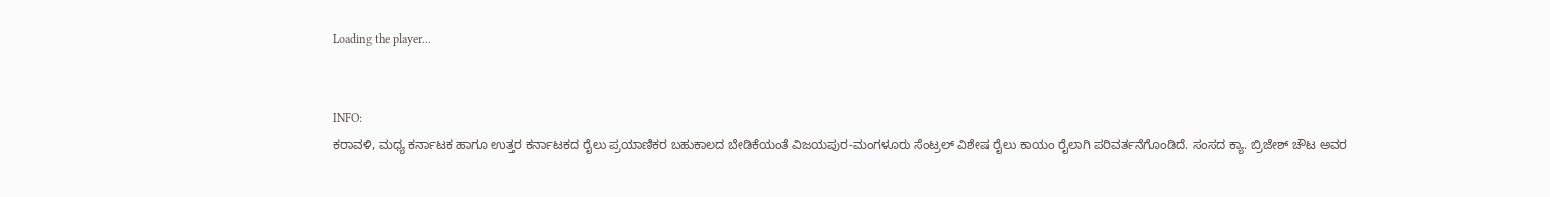Loading the player...


INFO:
ಕರಾವಳಿ, ಮಧ್ಯ ಕರ್ನಾಟಕ ಹಾಗೂ ಉತ್ತರ ಕರ್ನಾಟಕದ ರೈಲು ಪ್ರಯಾಣಿಕರ ಬಹುಕಾಲದ ಬೇಡಿಕೆಯಂತೆ ವಿಜಯಪುರ-ಮಂಗಳೂರು ಸೆಂಟ್ರಲ್ ವಿಶೇಷ ರೈಲು ಕಾಯಂ ರೈಲಾಗಿ ಪರಿವರ್ತನೆಗೊಂಡಿದೆ. ಸಂಸದ ಕ್ಯಾ. ಬ್ರಿಜೇಶ್ ಚೌಟ ಅವರ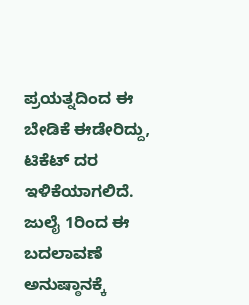ಪ್ರಯತ್ನದಿಂದ ಈ ಬೇಡಿಕೆ ಈಡೇರಿದ್ದು, ಟಿಕೆಟ್ ದರ ಇಳಿಕೆಯಾಗಲಿದೆ. ಜುಲೈ 1ರಿಂದ ಈ ಬದಲಾವಣೆ ಅನುಷ್ಠಾನಕ್ಕೆ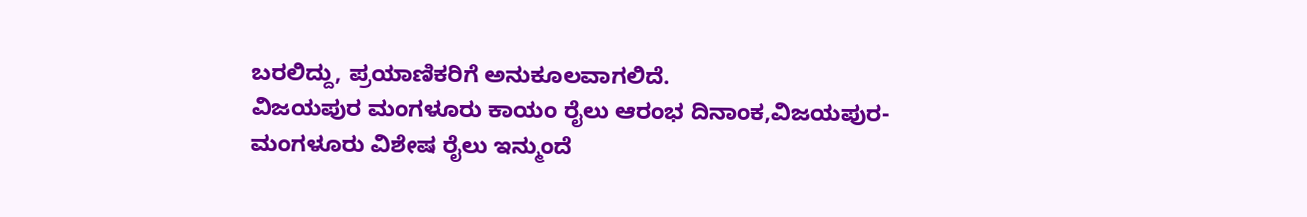ಬರಲಿದ್ದು, ಪ್ರಯಾಣಿಕರಿಗೆ ಅನುಕೂಲವಾಗಲಿದೆ.
ವಿಜಯಪುರ ಮಂಗಳೂರು ಕಾಯಂ ರೈಲು ಆರಂಭ ದಿನಾಂಕ,ವಿಜಯಪುರ-ಮಂಗಳೂರು ವಿಶೇಷ ರೈಲು ಇನ್ಮುಂದೆ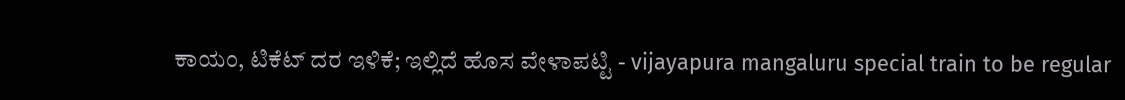ಕಾಯಂ, ಟಿಕೆಟ್‌ ದರ ಇಳಿಕೆ; ಇಲ್ಲಿದೆ ಹೊಸ ವೇಳಾಪಟ್ಟಿ - vijayapura mangaluru special train to be regular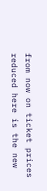from now on ticket prices reduced here is the new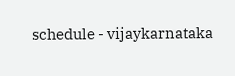schedule - vijaykarnataka